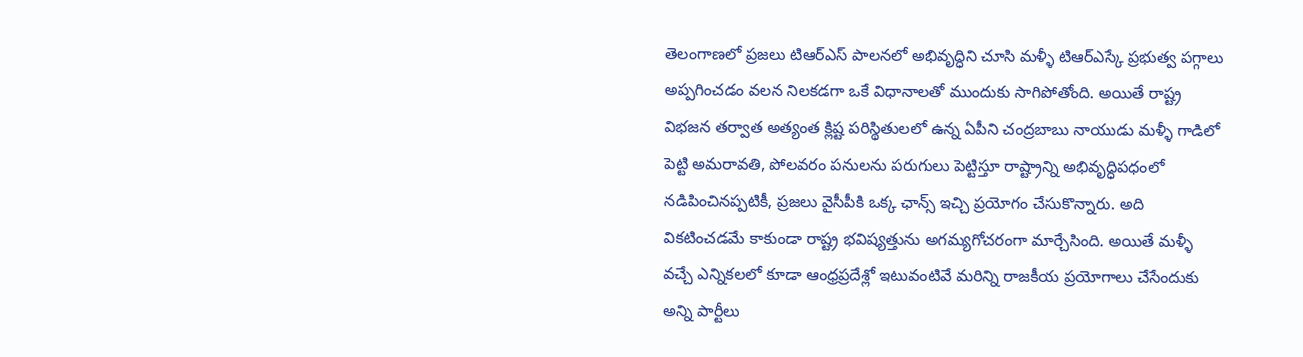తెలంగాణలో ప్రజలు టిఆర్ఎస్ పాలనలో అభివృద్ధిని చూసి మళ్ళీ టిఆర్ఎస్కే ప్రభుత్వ పగ్గాలు అప్పగించడం వలన నిలకడగా ఒకే విధానాలతో ముందుకు సాగిపోతోంది. అయితే రాష్ట్ర విభజన తర్వాత అత్యంత క్లిష్ట పరిస్థితులలో ఉన్న ఏపీని చంద్రబాబు నాయుడు మళ్ళీ గాడిలో పెట్టి అమరావతి, పోలవరం పనులను పరుగులు పెట్టిస్తూ రాష్ట్రాన్ని అభివృద్ధిపధంలో నడిపించినప్పటికీ, ప్రజలు వైసీపీకి ఒక్క ఛాన్స్ ఇచ్చి ప్రయోగం చేసుకొన్నారు. అది వికటించడమే కాకుండా రాష్ట్ర భవిష్యత్తును అగమ్యగోచరంగా మార్చేసింది. అయితే మళ్ళీ వచ్చే ఎన్నికలలో కూడా ఆంధ్రప్రదేశ్లో ఇటువంటివే మరిన్ని రాజకీయ ప్రయోగాలు చేసేందుకు అన్ని పార్టీలు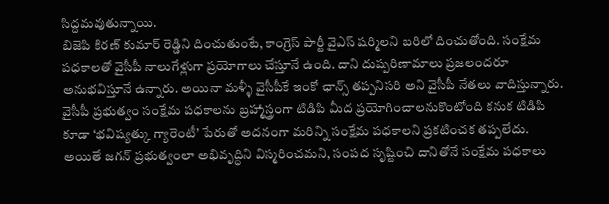సిద్దమవుతున్నాయి.
బిజెపి కిరణ్ కుమార్ రెడ్డిని దించుతుంటే, కాంగ్రెస్ పార్టీ వైఎస్ షర్మిలని బరిలో దించుతోంది. సంక్షేమ పధకాలతో వైసీపీ నాలుగేళ్లుగా ప్రయోగాలు చేస్తూనే ఉంది. దాని దుష్పరిణామాలు ప్రజలందరూ అనుభవిస్తూనే ఉన్నారు. అయినా మళ్ళీ వైసీపీకే ఇంకో ఛాన్స్ తప్పనిసరి అని వైసీపీ నేతలు వాదిస్తున్నారు.
వైసీపీ ప్రభుత్వం సంక్షేమ పధకాలను బ్రహ్మాస్త్రంగా టిడిపి మీద ప్రయోగించాలనుకొంటోంది కనుక టిడిపి కూడా ‘భవిష్యత్కు గ్యారెంటీ’ పేరుతో అదనంగా మరిన్ని సంక్షేమ పధకాలని ప్రకటించక తప్పలేదు. అయితే జగన్ ప్రభుత్వంలా అభివృద్ధిని విస్మరించమని, సంపద సృష్టించి దానితోనే సంక్షేమ పధకాలు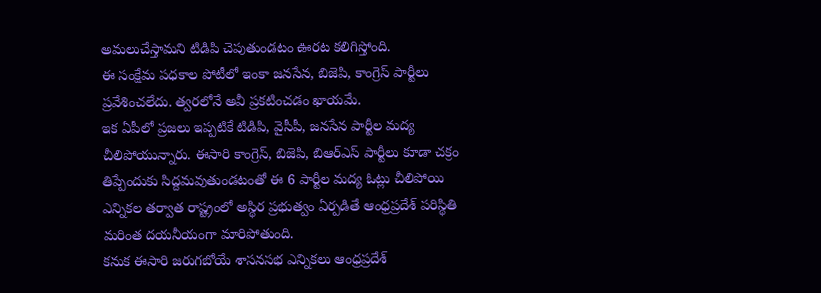అమలుచేస్తామని టిడిపి చెపుతుండటం ఊరట కలిగిస్తోంది.
ఈ సంక్షేమ పధకాల పోటీలో ఇంకా జనసేన, బిజెపి, కాంగ్రెస్ పార్టీలు ప్రవేశించలేదు. త్వరలోనే అవీ ప్రకటించడం ఖాయమే.
ఇక ఏపీలో ప్రజలు ఇప్పటికే టిడిపి, వైసీపీ, జనసేన పార్టీల మద్య చీలిపోయున్నారు. ఈసారి కాంగ్రెస్, బిజెపి, బిఆర్ఎస్ పార్టీలు కూడా చక్రం తిప్పేందుకు సిద్దమవుతుండటంతో ఈ 6 పార్టీల మద్య ఓట్లు చీలిపోయి ఎన్నికల తర్వాత రాష్ట్రంలో అస్థిర ప్రభుత్వం ఏర్పడితే ఆంధ్రప్రదేశ్ పరిస్థితి మరింత దయనీయంగా మారిపోతుంది.
కనుక ఈసారి జరుగబోయే శాసనసభ ఎన్నికలు ఆంధ్రప్రదేశ్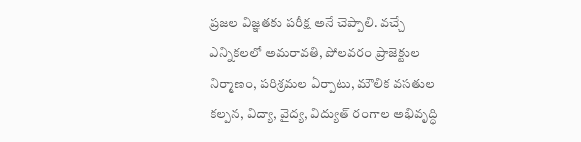ప్రజల విజ్ఞతకు పరీక్ష అనే చెప్పాలి. వచ్చే ఎన్నికలలో అమరావతి, పోలవరం ప్రాజెక్టుల నిర్మాణం, పరిశ్రమల ఏర్పాటు, మౌలిక వసతుల కల్పన, విద్యా, వైద్య, విద్యుత్ రంగాల అభివృద్ధి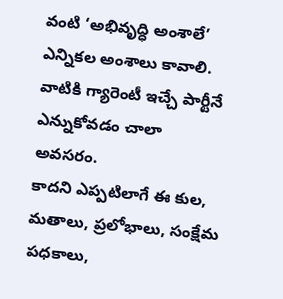వంటి ‘అభివృద్ధి అంశాలే’ ఎన్నికల అంశాలు కావాలి. వాటికి గ్యారెంటీ ఇచ్చే పార్టీనే ఎన్నుకోవడం చాలా అవసరం.
కాదని ఎప్పటిలాగే ఈ కుల, మతాలు, ప్రలోభాలు, సంక్షేమ పధకాలు,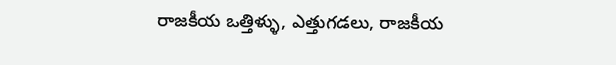రాజకీయ ఒత్తిళ్ళు, ఎత్తుగడలు, రాజకీయ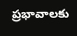ప్రభావాలకు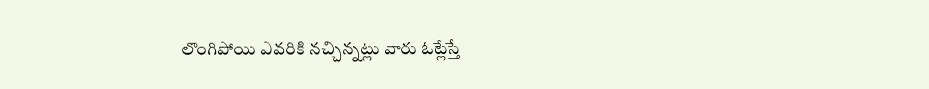లొంగిపోయి ఎవరికి నచ్చిన్నట్లు వారు ఓట్లేస్తే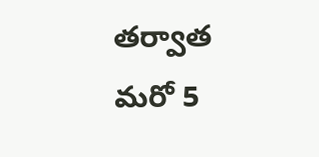తర్వాత మరో 5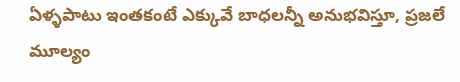ఏళ్ళపాటు ఇంతకంటే ఎక్కువే బాధలన్నీ అనుభవిస్తూ, ప్రజలే మూల్యం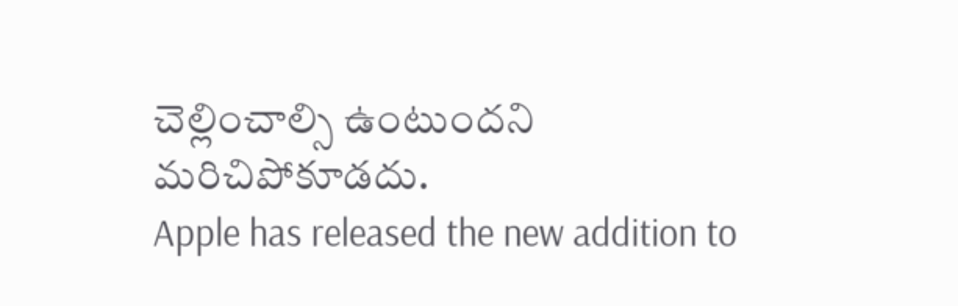చెల్లించాల్సి ఉంటుందని మరిచిపోకూడదు.
Apple has released the new addition to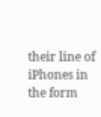their line of iPhones in the form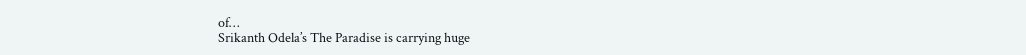of…
Srikanth Odela’s The Paradise is carrying huge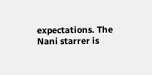expectations. The Nani starrer is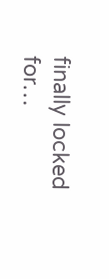finally locked for…